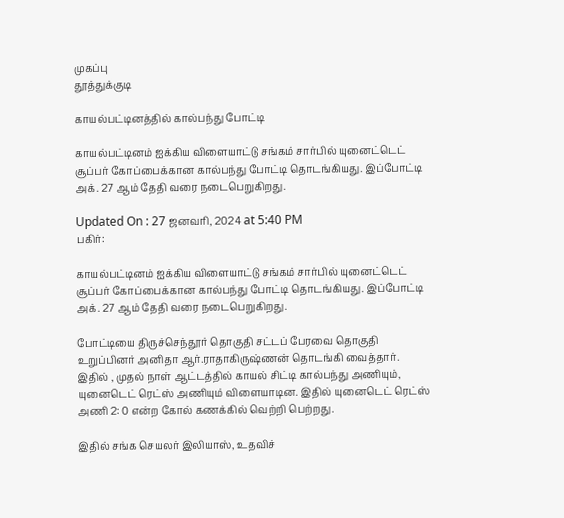முகப்பு
தூத்துக்குடி

காயல்பட்டினத்தில் கால்பந்து போட்டி

காயல்பட்டினம் ஐக்கிய விளையாட்டு சங்கம் சார்பில் யுனைட்டெட் சூப்பர் கோப்பைக்கான கால்பந்து போட்டி தொடங்கியது. இப்போட்டி அக். 27 ஆம் தேதி வரை நடைபெறுகிறது.

Updated On : 27 ஜனவரி, 2024 at 5:40 PM
பகிர்:

காயல்பட்டினம் ஐக்கிய விளையாட்டு சங்கம் சார்பில் யுனைட்டெட் சூப்பர் கோப்பைக்கான கால்பந்து போட்டி தொடங்கியது. இப்போட்டி அக். 27 ஆம் தேதி வரை நடைபெறுகிறது.

போட்டியை திருச்செந்தூர் தொகுதி சட்டப் பேரவை தொகுதி உறுப்பினர் அனிதா ஆர்.ராதாகிருஷ்ணன் தொடங்கி வைத்தார். இதில் , முதல் நாள் ஆட்டத்தில் காயல் சிட்டி கால்பந்து அணியும், யுனைடெட் ரெட்ஸ் அணியும் விளையாடின. இதில் யுனைடெட் ரெட்ஸ் அணி 2: 0 என்ற கோல் கணக்கில் வெற்றி பெற்றது.

இதில் சங்க செயலர் இலியாஸ், உதவிச்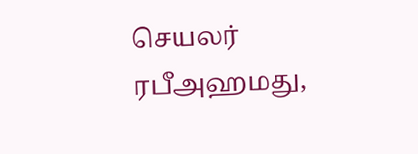செயலர் ரபீஅஹமது,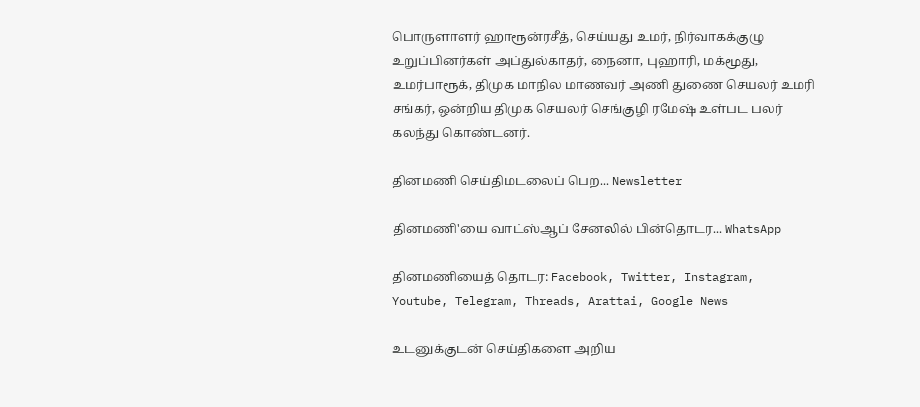பொருளாளர் ஹாரூன்ரசீத், செய்யது உமர், நிர்வாகக்குழு உறுப்பினர்கள் அப்துல்காதர், நைனா, புஹாரி, மக்மூது, உமர்பாரூக், திமுக மாநில மாணவர் அணி துணை செயலர் உமரி சங்கர், ஒன்றிய திமுக செயலர் செங்குழி ரமேஷ் உள்பட பலர் கலந்து கொண்டனர்.

தினமணி செய்திமடலைப் பெற... Newsletter

தினமணி'யை வாட்ஸ்ஆப் சேனலில் பின்தொடர... WhatsApp

தினமணியைத் தொடர: Facebook, Twitter, Instagram, Youtube, Telegram, Threads, Arattai, Google News

உடனுக்குடன் செய்திகளை அறிய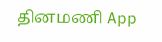தினமணி App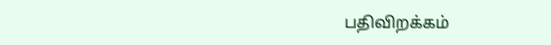பதிவிறக்கம்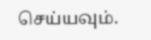செய்யவும்.